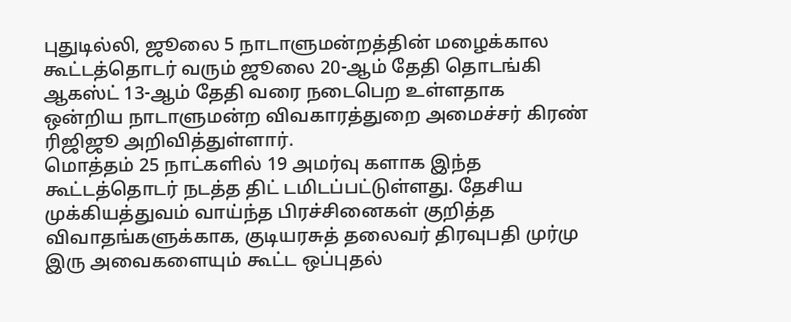புதுடில்லி, ஜூலை 5 நாடாளுமன்றத்தின் மழைக்கால கூட்டத்தொடர் வரும் ஜூலை 20-ஆம் தேதி தொடங்கி ஆகஸ்ட் 13-ஆம் தேதி வரை நடைபெற உள்ளதாக ஒன்றிய நாடாளுமன்ற விவகாரத்துறை அமைச்சர் கிரண் ரிஜிஜூ அறிவித்துள்ளார்.
மொத்தம் 25 நாட்களில் 19 அமர்வு களாக இந்த கூட்டத்தொடர் நடத்த திட் டமிடப்பட்டுள்ளது. தேசிய முக்கியத்துவம் வாய்ந்த பிரச்சினைகள் குறித்த விவாதங்களுக்காக, குடியரசுத் தலைவர் திரவுபதி முர்மு இரு அவைகளையும் கூட்ட ஒப்புதல்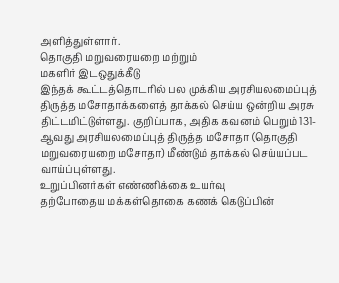அளித்துள்ளார்.
தொகுதி மறுவரையறை மற்றும்
மகளிர் இடஒதுக்கீடு
இந்தக் கூட்டத்தொடரில் பல முக்கிய அரசியலமைப்புத் திருத்த மசோதாக்களைத் தாக்கல் செய்ய ஒன்றிய அரசு திட்டமிட்டுள்ளது. குறிப்பாக, அதிக கவனம் பெறும் 131-ஆவது அரசியலமைப்புத் திருத்த மசோதா (தொகுதி மறுவரையறை மசோதா) மீண்டும் தாக்கல் செய்யப்பட வாய்ப்புள்ளது.
உறுப்பினர்கள் எண்ணிக்கை உயர்வு
தற்போதைய மக்கள்தொகை கணக் கெடுப்பின்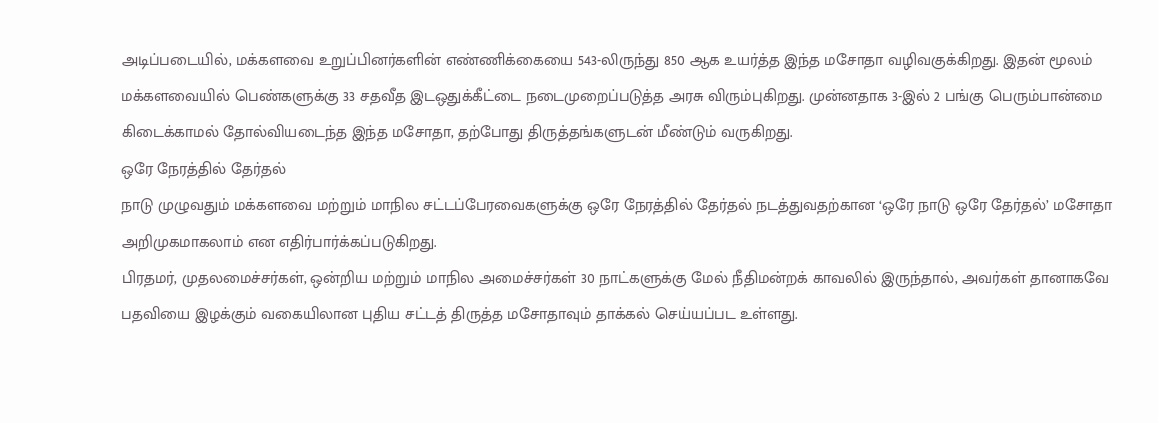அடிப்படையில், மக்களவை உறுப்பினர்களின் எண்ணிக்கையை 543-லிருந்து 850 ஆக உயர்த்த இந்த மசோதா வழிவகுக்கிறது. இதன் மூலம் மக்களவையில் பெண்களுக்கு 33 சதவீத இடஒதுக்கீட்டை நடைமுறைப்படுத்த அரசு விரும்புகிறது. முன்னதாக 3-இல் 2 பங்கு பெரும்பான்மை கிடைக்காமல் தோல்வியடைந்த இந்த மசோதா, தற்போது திருத்தங்களுடன் மீண்டும் வருகிறது.
ஒரே நேரத்தில் தேர்தல்
நாடு முழுவதும் மக்களவை மற்றும் மாநில சட்டப்பேரவைகளுக்கு ஒரே நேரத்தில் தேர்தல் நடத்துவதற்கான ‘ஒரே நாடு ஒரே தேர்தல்’ மசோதா அறிமுகமாகலாம் என எதிர்பார்க்கப்படுகிறது.
பிரதமர், முதலமைச்சர்கள், ஒன்றிய மற்றும் மாநில அமைச்சர்கள் 30 நாட்களுக்கு மேல் நீதிமன்றக் காவலில் இருந்தால், அவர்கள் தானாகவே பதவியை இழக்கும் வகையிலான புதிய சட்டத் திருத்த மசோதாவும் தாக்கல் செய்யப்பட உள்ளது.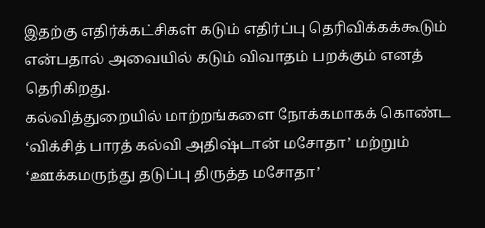இதற்கு எதிர்க்கட்சிகள் கடும் எதிர்ப்பு தெரிவிக்கக்கூடும் என்பதால் அவையில் கடும் விவாதம் பறக்கும் எனத் தெரிகிறது.
கல்வித்துறையில் மாற்றங்களை நோக்கமாகக் கொண்ட ‘விக்சித் பாரத் கல்வி அதிஷ்டான் மசோதா’ மற்றும் ‘ஊக்கமருந்து தடுப்பு திருத்த மசோதா’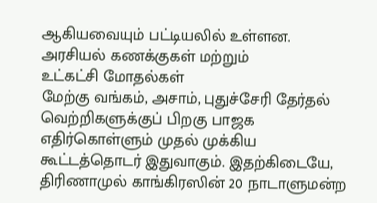ஆகியவையும் பட்டியலில் உள்ளன.
அரசியல் கணக்குகள் மற்றும்
உட்கட்சி மோதல்கள்
மேற்கு வங்கம், அசாம், புதுச்சேரி தேர்தல் வெற்றிகளுக்குப் பிறகு பாஜக எதிர்கொள்ளும் முதல் முக்கிய கூட்டத்தொடர் இதுவாகும். இதற்கிடையே, திரிணாமுல் காங்கிரஸின் 20 நாடாளுமன்ற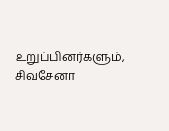உறுப்பினர்களும், சிவசேனா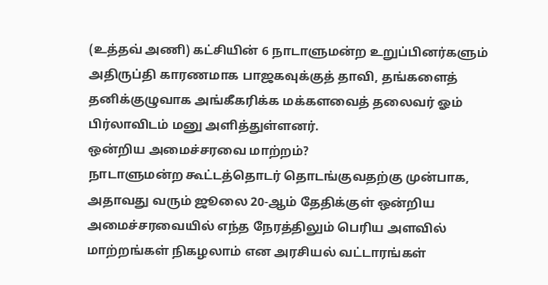(உத்தவ் அணி) கட்சியின் 6 நாடாளுமன்ற உறுப்பினர்களும் அதிருப்தி காரணமாக பாஜகவுக்குத் தாவி, தங்களைத் தனிக்குழுவாக அங்கீகரிக்க மக்களவைத் தலைவர் ஓம் பிர்லாவிடம் மனு அளித்துள்ளனர்.
ஒன்றிய அமைச்சரவை மாற்றம்?
நாடாளுமன்ற கூட்டத்தொடர் தொடங்குவதற்கு முன்பாக, அதாவது வரும் ஜூலை 20-ஆம் தேதிக்குள் ஒன்றிய அமைச்சரவையில் எந்த நேரத்திலும் பெரிய அளவில் மாற்றங்கள் நிகழலாம் என அரசியல் வட்டாரங்கள்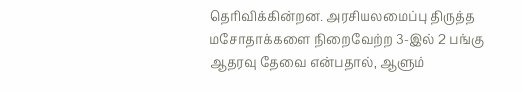தெரிவிக்கின்றன. அரசியலமைப்பு திருத்த மசோதாக்களை நிறைவேற்ற 3-இல் 2 பங்கு ஆதரவு தேவை என்பதால், ஆளும்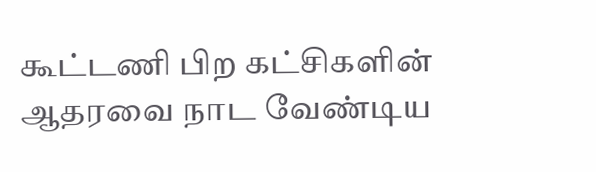கூட்டணி பிற கட்சிகளின் ஆதரவை நாட வேண்டிய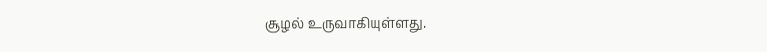சூழல் உருவாகியுள்ளது.